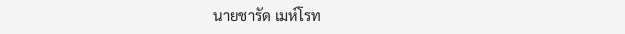นายชารัด เมห์โรท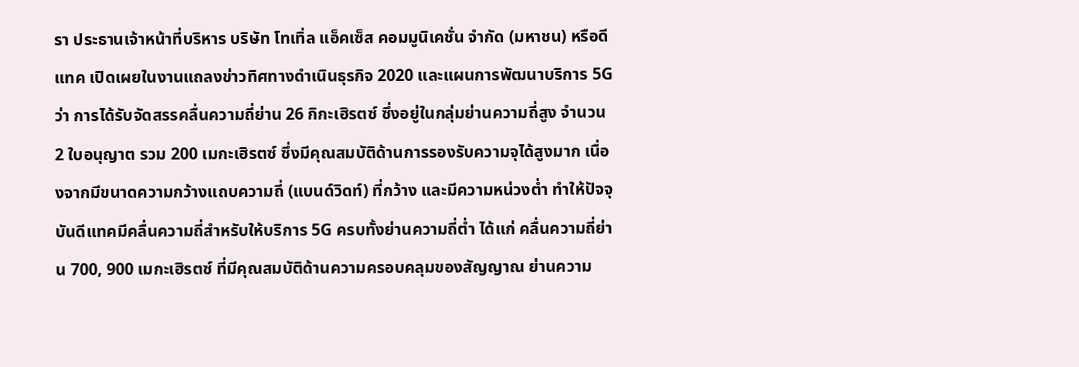รา ประธานเจ้าหน้าที่บริหาร บริษัท โทเทิ่ล แอ็คเซ็ส คอมมูนิเคชั่น จำกัด (มหาชน) หรือดีแทค เปิดเผยในงานแถลงข่าวทิศทางดำเนินธุรกิจ 2020 และแผนการพัฒนาบริการ 5G ว่า การได้รับจัดสรรคลื่นความถี่ย่าน 26 กิกะเฮิรตซ์ ซึ่งอยู่ในกลุ่มย่านความถี่สูง จำนวน 2 ใบอนุญาต รวม 200 เมกะเฮิรตซ์ ซึ่งมีคุณสมบัติด้านการรองรับความจุได้สูงมาก เนื่องจากมีขนาดความกว้างแถบความถี่ (แบนด์วิดท์) ที่กว้าง และมีความหน่วงต่ำ ทำให้ปัจจุบันดีแทคมีคลื่นความถี่สำหรับให้บริการ 5G ครบทั้งย่านความถี่ต่ำ ได้แก่ คลื่นความถี่ย่าน 700, 900 เมกะเฮิรตซ์ ที่มีคุณสมบัติด้านความครอบคลุมของสัญญาณ ย่านความ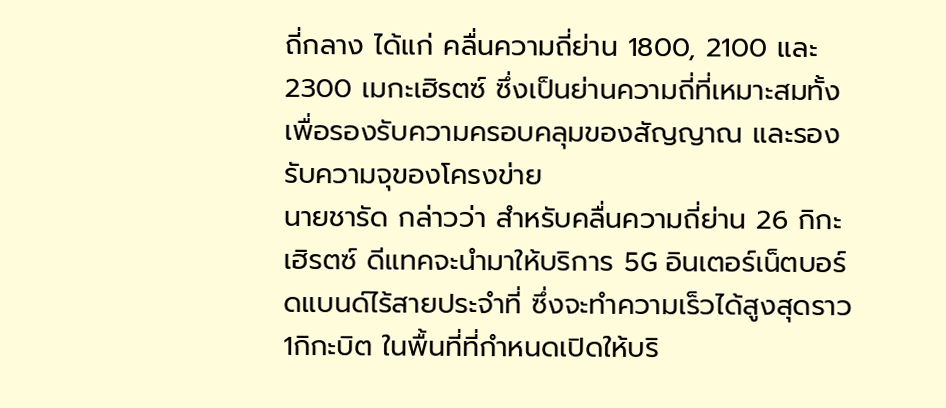ถี่กลาง ได้แก่ คลื่นความถี่ย่าน 1800, 2100 และ 2300 เมกะเฮิรตซ์ ซึ่งเป็นย่านความถี่ที่เหมาะสมทั้งเพื่อรองรับความครอบคลุมของสัญญาณ และรองรับความจุของโครงข่าย
นายชารัด กล่าวว่า สำหรับคลื่นความถี่ย่าน 26 กิกะเฮิรตซ์ ดีแทคจะนำมาให้บริการ 5G อินเตอร์เน็ตบอร์ดแบนด์ไร้สายประจำที่ ซึ่งจะทำความเร็วได้สูงสุดราว 1กิกะบิต ในพื้นที่ที่กำหนดเปิดให้บริ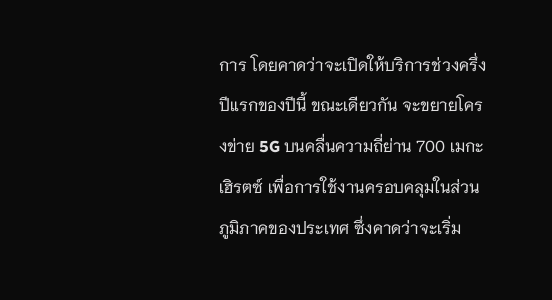การ โดยคาดว่าจะเปิดให้บริการช่วงครึ่งปีแรกของปีนี้ ขณะเดียวกัน จะขยายโครงข่าย 5G บนคลื่นความถี่ย่าน 700 เมกะเฮิรตซ์ เพื่อการใช้งานครอบคลุมในส่วนภูมิภาคของประเทศ ซึ่งคาดว่าจะเริ่ม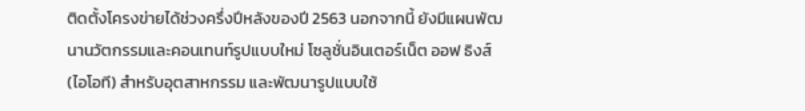ติดตั้งโครงข่ายได้ช่วงครึ่งปีหลังของปี 2563 นอกจากนี้ ยังมีแผนพัฒนานวัตกรรมและคอนเทนท์รูปแบบใหม่ โซลูชั่นอินเตอร์เน็ต ออฟ ธิงส์ (ไอโอที) สำหรับอุตสาหกรรม และพัฒนารูปแบบใช้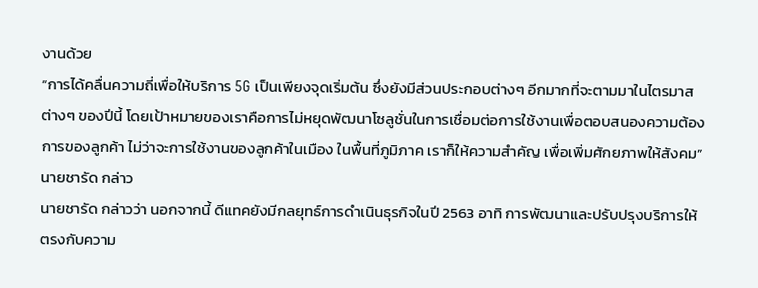งานด้วย
“การได้คลื่นความถี่เพื่อให้บริการ 5G เป็นเพียงจุดเริ่มต้น ซึ่งยังมีส่วนประกอบต่างๆ อีกมากที่จะตามมาในไตรมาสต่างๆ ของปีนี้ โดยเป้าหมายของเราคือการไม่หยุดพัฒนาโซลูชั่นในการเชื่อมต่อการใช้งานเพื่อตอบสนองความต้องการของลูกค้า ไม่ว่าจะการใช้งานของลูกค้าในเมือง ในพื้นที่ภูมิภาค เราก็ให้ความสำคัญ เพื่อเพิ่มศักยภาพให้สังคม” นายชารัด กล่าว
นายชารัด กล่าวว่า นอกจากนี้ ดีแทคยังมีกลยุทธ์การดำเนินธุรกิจในปี 2563 อาทิ การพัฒนาและปรับปรุงบริการให้ตรงกับความ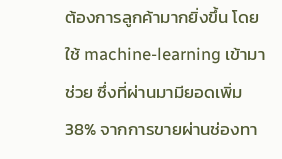ต้องการลูกค้ามากยิ่งขึ้น โดยใช้ machine-learning เข้ามาช่วย ซึ่งที่ผ่านมามียอดเพิ่ม 38% จากการขายผ่านช่องทา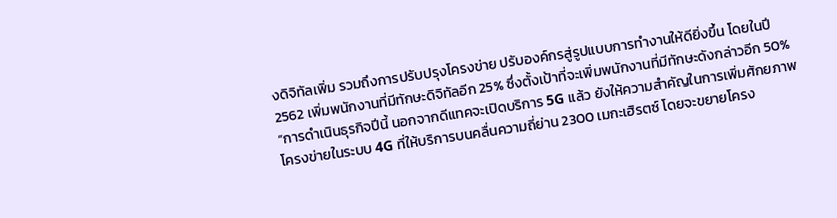งดิจิทัลเพิ่ม รวมถึงการปรับปรุงโครงข่าย ปรับองค์กรสู่รูปแบบการทำงานให้ดียิ่งขึ้น โดยในปี 2562 เพิ่มพนักงานที่มีทักษะดิจิทัลอีก 25% ซึ่งตั้งเป้าที่จะเพิ่มพนักงานที่มีทักษะดังกล่าวอีก 50%
“การดำเนินธุรกิจปีนี้ นอกจากดีแทคจะเปิดบริการ 5G แล้ว ยังให้ความสำคัญในการเพิ่มศักยภาพโครงข่ายในระบบ 4G ที่ให้บริการบนคลื่นความถี่ย่าน 2300 เมกะเฮิรตซ์ โดยจะขยายโครง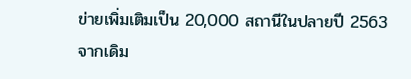ข่ายเพิ่มเติมเป็น 20,000 สถานีในปลายปี 2563 จากเดิม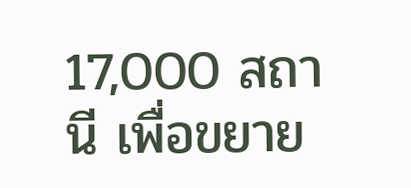17,000 สถานี เพื่อขยาย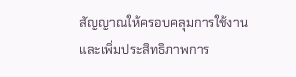สัญญาณให้ครอบคลุมการใช้งาน และเพิ่มประสิทธิภาพการ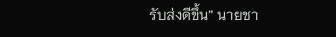รับส่งดีขึ้น” นายชา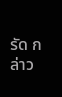รัด กล่าว